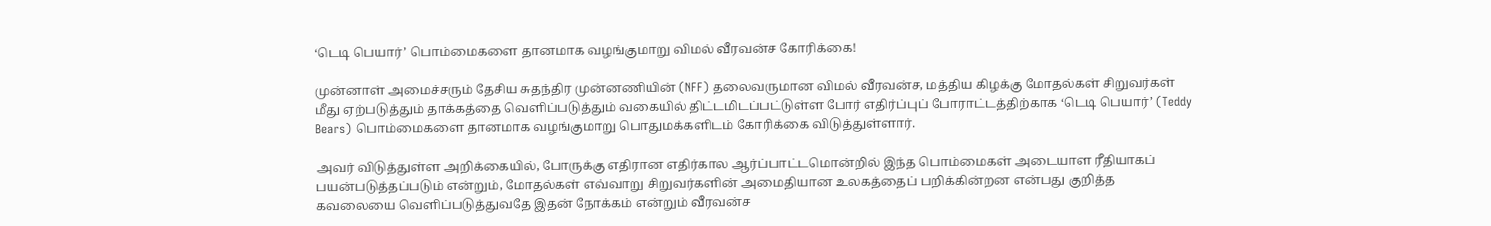‘டெடி பெயார்’ பொம்மைகளை தானமாக வழங்குமாறு விமல் வீரவன்ச கோரிக்கை!

முன்னாள் அமைச்சரும் தேசிய சுதந்திர முன்னணியின் (NFF) தலைவருமான விமல் வீரவன்ச, மத்திய கிழக்கு மோதல்கள் சிறுவர்கள் மீது ஏற்படுத்தும் தாக்கத்தை வெளிப்படுத்தும் வகையில் திட்டமிடப்பட்டுள்ள போர் எதிர்ப்புப் போராட்டத்திற்காக ‘டெடி பெயார்’ (Teddy Bears) பொம்மைகளை தானமாக வழங்குமாறு பொதுமக்களிடம் கோரிக்கை விடுத்துள்ளார்.

அவர் விடுத்துள்ள அறிக்கையில், போருக்கு எதிரான எதிர்கால ஆர்ப்பாட்டமொன்றில் இந்த பொம்மைகள் அடையாள ரீதியாகப் பயன்படுத்தப்படும் என்றும், மோதல்கள் எவ்வாறு சிறுவர்களின் அமைதியான உலகத்தைப் பறிக்கின்றன என்பது குறித்த கவலையை வெளிப்படுத்துவதே இதன் நோக்கம் என்றும் வீரவன்ச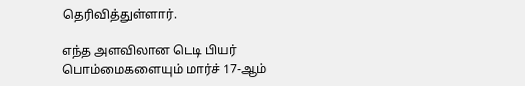தெரிவித்துள்ளார்.

எந்த அளவிலான டெடி பியர் பொம்மைகளையும் மார்ச் 17-ஆம்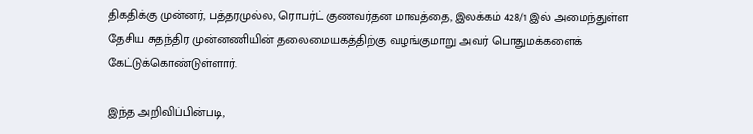திகதிக்கு முன்னர், பத்தரமுல்ல, ரொபர்ட் குணவர்தன மாவத்தை, இலக்கம் 428/1 இல் அமைந்துள்ள தேசிய சுதந்திர முன்னணியின் தலைமையகத்திற்கு வழங்குமாறு அவர் பொதுமக்களைக் கேட்டுக்கொண்டுள்ளார்.

இந்த அறிவிப்பின்படி,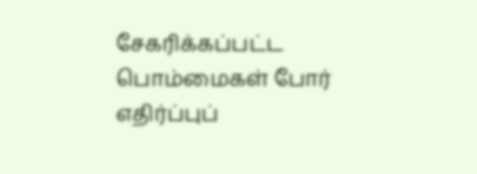சேகரிக்கப்பட்ட பொம்மைகள் போர் எதிர்ப்புப்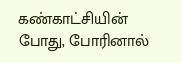கண்காட்சியின் போது, போரினால்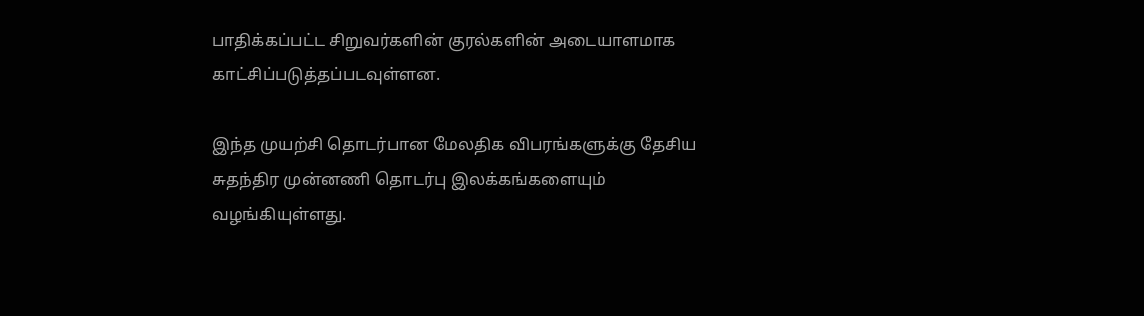பாதிக்கப்பட்ட சிறுவர்களின் குரல்களின் அடையாளமாக காட்சிப்படுத்தப்படவுள்ளன.

இந்த முயற்சி தொடர்பான மேலதிக விபரங்களுக்கு தேசிய சுதந்திர முன்னணி தொடர்பு இலக்கங்களையும் வழங்கியுள்ளது.